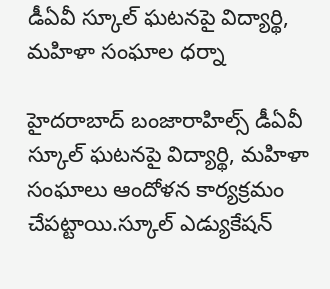డీఏవీ స్కూల్ ఘటనపై విద్యార్థి, మహిళా సంఘాల ధర్నా

హైదరాబాద్ బంజారాహిల్స్ డీఏవీ స్కూల్ ఘటనపై విద్యార్థి, మహిళా సంఘాలు ఆందోళన కార్యక్రమం చేపట్టాయి.స్కూల్ ఎడ్యుకేషన్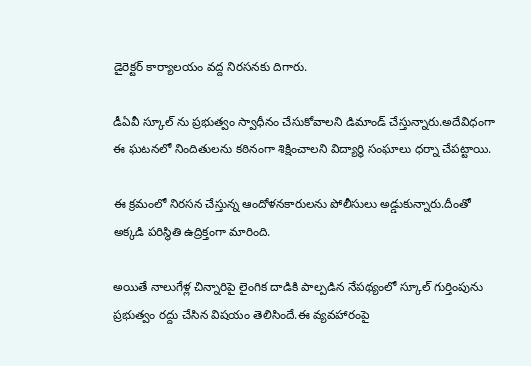డైరెక్టర్ కార్యాలయం వద్ద నిరసనకు దిగారు.

డీఏవీ స్కూల్ ను ప్రభుత్వం స్వాధీనం చేసుకోవాలని డిమాండ్ చేస్తున్నారు.అదేవిధంగా ఈ ఘటనలో నిందితులను కఠినంగా శిక్షించాలని విద్యార్థి సంఘాలు ధర్నా చేపట్టాయి.

ఈ క్రమంలో నిరసన చేస్తున్న ఆందోళనకారులను పోలీసులు అడ్డుకున్నారు.దీంతో అక్కడి పరిస్థితి ఉద్రిక్తంగా మారింది.

అయితే నాలుగేళ్ల చిన్నారిపై లైంగిక దాడికి పాల్పడిన నేపథ్యంలో స్కూల్ గుర్తింపును ప్రభుత్వం రద్దు చేసిన విషయం తెలిసిందే.ఈ వ్యవహారంపై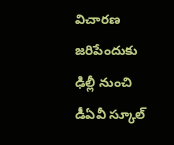విచారణ జరిపేందుకు ఢిల్లీ నుంచి డీఏవీ స్కూల్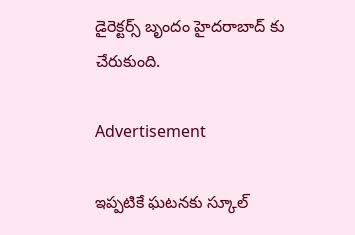డైరెక్టర్స్ బృందం హైదరాబాద్ కు చేరుకుంది.

Advertisement

ఇప్పటికే ఘటనకు స్కూల్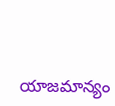యాజమాన్యం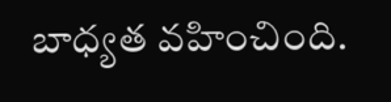బాధ్యత వహించింది.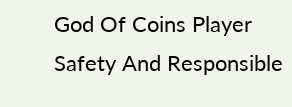God Of Coins Player Safety And Responsible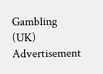Gambling (UK)
Advertisement